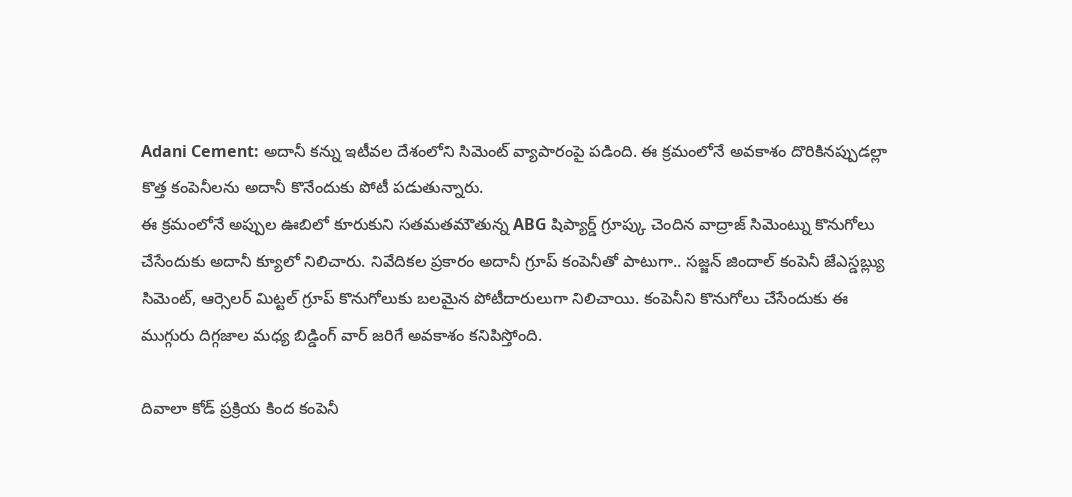Adani Cement: అదానీ కన్ను ఇటీవల దేశంలోని సిమెంట్ వ్యాపారంపై పడింది. ఈ క్రమంలోనే అవకాశం దొరికినప్పుడల్లా కొత్త కంపెనీలను అదానీ కొనేందుకు పోటీ పడుతున్నారు.
ఈ క్రమంలోనే అప్పుల ఊబిలో కూరుకుని సతమతమౌతున్న ABG షిప్యార్డ్ గ్రూప్కు చెందిన వాద్రాజ్ సిమెంట్ను కొనుగోలు చేసేందుకు అదానీ క్యూలో నిలిచారు. నివేదికల ప్రకారం అదానీ గ్రూప్ కంపెనీతో పాటుగా.. సజ్జన్ జిందాల్ కంపెనీ జేఎస్డబ్ల్యు సిమెంట్, ఆర్సెలర్ మిట్టల్ గ్రూప్ కొనుగోలుకు బలమైన పోటీదారులుగా నిలిచాయి. కంపెనీని కొనుగోలు చేసేందుకు ఈ ముగ్గురు దిగ్గజాల మధ్య బిడ్డింగ్ వార్ జరిగే అవకాశం కనిపిస్తోంది.

దివాలా కోడ్ ప్రక్రియ కింద కంపెనీ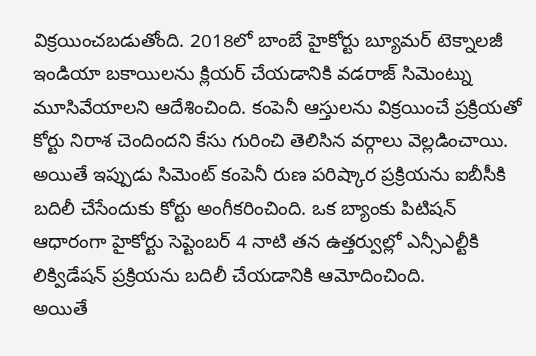విక్రయించబడుతోంది. 2018లో బాంబే హైకోర్టు బ్యూమర్ టెక్నాలజీ ఇండియా బకాయిలను క్లియర్ చేయడానికి వడరాజ్ సిమెంట్ను మూసివేయాలని ఆదేశించింది. కంపెనీ ఆస్తులను విక్రయించే ప్రక్రియతో కోర్టు నిరాశ చెందిందని కేసు గురించి తెలిసిన వర్గాలు వెల్లడించాయి. అయితే ఇప్పుడు సిమెంట్ కంపెనీ రుణ పరిష్కార ప్రక్రియను ఐబీసీకి బదిలీ చేసేందుకు కోర్టు అంగీకరించింది. ఒక బ్యాంకు పిటిషన్ ఆధారంగా హైకోర్టు సెప్టెంబర్ 4 నాటి తన ఉత్తర్వుల్లో ఎన్సీఎల్టీకి లిక్విడేషన్ ప్రక్రియను బదిలీ చేయడానికి ఆమోదించింది.
అయితే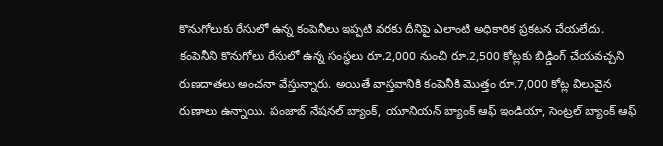కొనుగోలుకు రేసులో ఉన్న కంపెనీలు ఇప్పటి వరకు దీనిపై ఎలాంటి అధికారిక ప్రకటన చేయలేదు. కంపెనీని కొనుగోలు రేసులో ఉన్న సంస్థలు రూ.2,000 నుంచి రూ.2,500 కోట్లకు బిడ్డింగ్ చేయవచ్చని రుణదాతలు అంచనా వేస్తున్నారు. అయితే వాస్తవానికి కంపెనీకి మెుత్తం రూ.7,000 కోట్ల విలువైన రుణాలు ఉన్నాయి. పంజాబ్ నేషనల్ బ్యాంక్, యూనియన్ బ్యాంక్ ఆఫ్ ఇండియా, సెంట్రల్ బ్యాంక్ ఆఫ్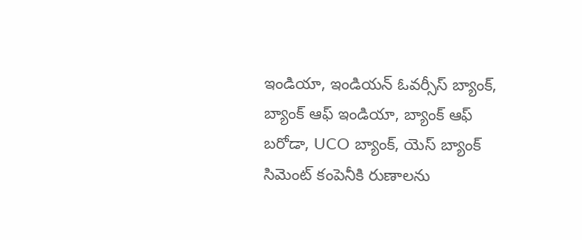ఇండియా, ఇండియన్ ఓవర్సీస్ బ్యాంక్, బ్యాంక్ ఆఫ్ ఇండియా, బ్యాంక్ ఆఫ్ బరోడా, UCO బ్యాంక్, యెస్ బ్యాంక్ సిమెంట్ కంపెనీకి రుణాలను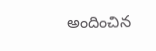అందించిన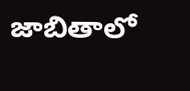జాబితాలో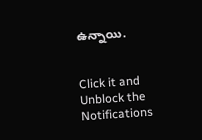ఉన్నాయి.


Click it and Unblock the Notifications